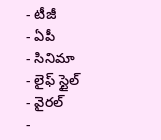- టీజీ
- ఏపీ
- సినిమా
- లైఫ్ స్టైల్
- వైరల్
-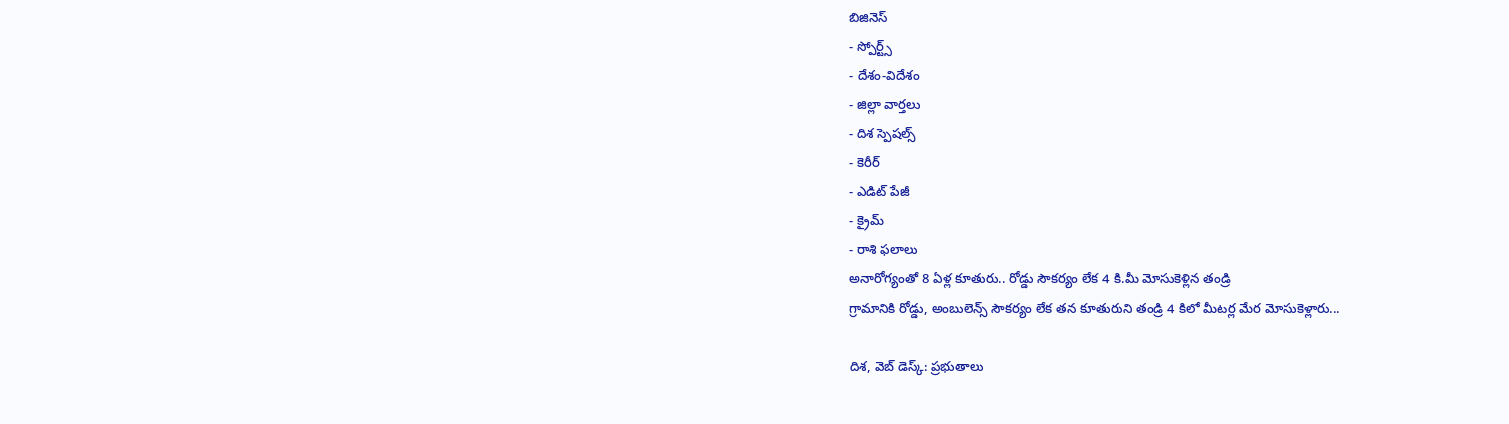బిజినెస్
- స్పోర్ట్స్
- దేశం-విదేశం
- జిల్లా వార్తలు
- దిశ స్పెషల్స్
- కెరీర్
- ఎడిట్ పేజీ
- క్రైమ్
- రాశి ఫలాలు
అనారోగ్యంతో 8 ఏళ్ల కూతురు.. రోడ్డు సౌకర్యం లేక 4 కి.మీ మోసుకెళ్లిన తండ్రి
గ్రామానికి రోడ్డు, అంబులెన్స్ సౌకర్యం లేక తన కూతురుని తండ్రి 4 కిలో మీటర్ల మేర మోసుకెళ్లారు...

దిశ, వెబ్ డెస్క్: ప్రభుతాలు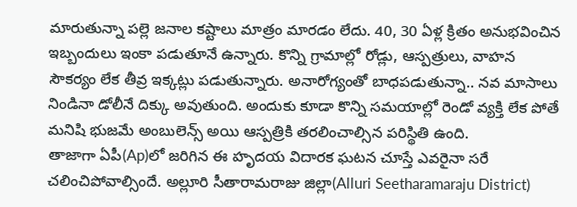మారుతున్నా పల్లె జనాల కష్టాలు మాత్రం మారడం లేదు. 40, 30 ఏళ్ల క్రితం అనుభవించిన ఇబ్బందులు ఇంకా పడుతూనే ఉన్నారు. కొన్ని గ్రామాల్లో రోడ్లు, ఆస్పత్రులు, వాహన సౌకర్యం లేక తీవ్ర ఇక్కట్లు పడుతున్నారు. అనారోగ్యంతో బాధపడుతున్నా.. నవ మాసాలు నిండినా డోలీనే దిక్కు అవుతుంది. అందుకు కూడా కొన్ని సమయాల్లో రెండో వ్యక్తి లేక పోతే మనిషి భుజమే అంబులెన్స్ అయి ఆస్పత్రికి తరలించాల్సిన పరిస్థితి ఉంది.
తాజాగా ఏపీ(Ap)లో జరిగిన ఈ హృదయ విదారక ఘటన చూస్తే ఎవరైనా సరే చలించిపోవాల్సిందే. అల్లూరి సీతారామరాజు జిల్లా(Alluri Seetharamaraju District)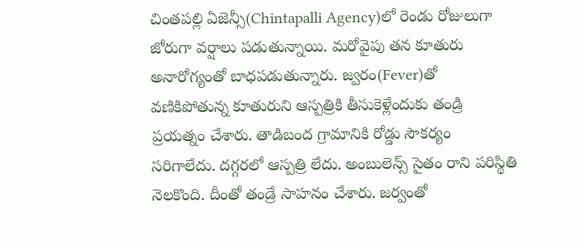చింతపల్లి ఏజెన్సీ(Chintapalli Agency)లో రెండు రోజులుగా జోరుగా వర్షాలు పడుతున్నాయి. మరోవైపు తన కూతురు అనారోగ్యంతో బాధపడుతున్నారు. జ్వరం(Fever)తో వణికిపోతున్న కూతురుని ఆస్పత్రికి తీసుకెళ్లేందుకు తండ్రి ప్రయత్నం చేశారు. తాడిబంద గ్రామానికి రోడ్డు సౌకర్యం సరిగాలేదు. దగ్గరలో ఆస్పత్రి లేదు. అంబులెన్స్ సైతం రాని పరిస్థితి నెలకొంది. దీంతో తండ్రే సాహనం చేశారు. జర్వంతో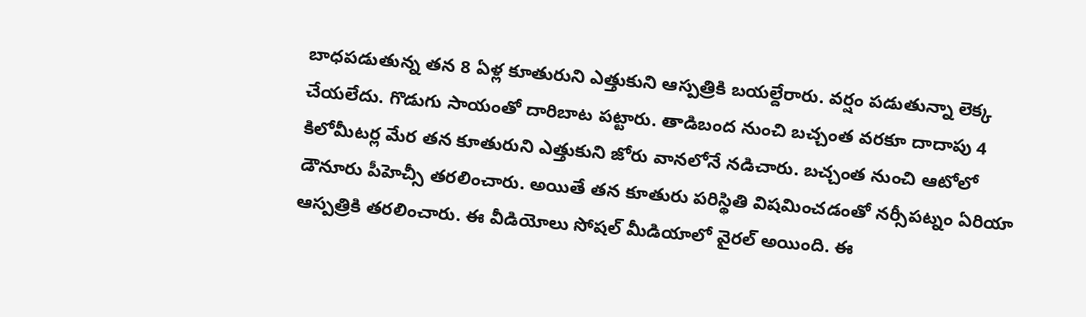బాధపడుతున్న తన 8 ఏళ్ల కూతురుని ఎత్తుకుని ఆస్పత్రికి బయల్దేరారు. వర్షం పడుతున్నా లెక్క చేయలేదు. గొడుగు సాయంతో దారిబాట పట్టారు. తాడిబంద నుంచి బచ్చంత వరకూ దాదాపు 4 కిలోమీటర్ల మేర తన కూతురుని ఎత్తుకుని జోరు వానలోనే నడిచారు. బచ్చంత నుంచి ఆటోలో డౌనూరు పీహెచ్సీ తరలించారు. అయితే తన కూతురు పరిస్థితి విషమించడంతో నర్సీపట్నం ఏరియా ఆస్పత్రికి తరలించారు. ఈ వీడియోలు సోషల్ మీడియాలో వైరల్ అయింది. ఈ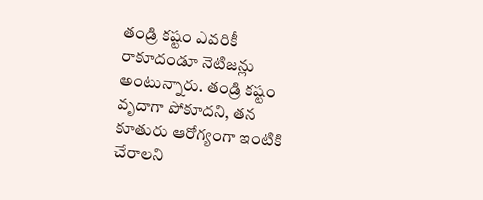తండ్రి కష్టం ఎవరికీ రాకూదండూ నెటిజన్లు అంటున్నారు. తండ్రి కష్టం వృదాగా పోకూదని, తన కూతురు ఆరోగ్యంగా ఇంటికి చేరాలని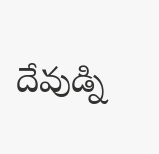దేవుడ్ని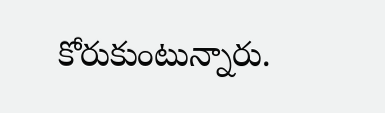కోరుకుంటున్నారు.